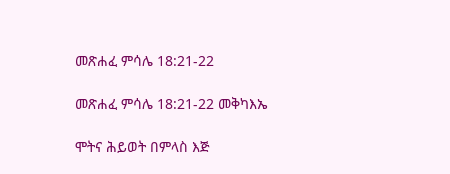መጽሐፈ ምሳሌ 18:21-22

መጽሐፈ ምሳሌ 18:21-22 መቅካእኤ

ሞትና ሕይወት በምላስ እጅ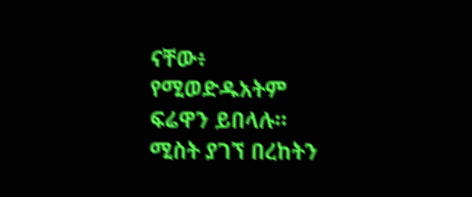ናቸው፥ የሚወድዱአትም ፍሬዋን ይበላሉ። ሚስት ያገኘ በረከትን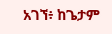አገኘ፥ ከጌታም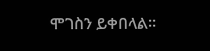ሞገስን ይቀበላል።